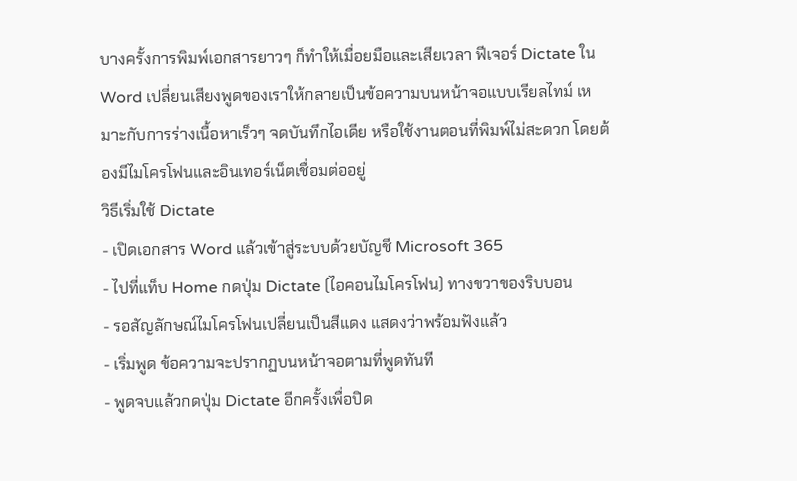บางครั้งการพิมพ์เอกสารยาวๆ ก็ทำให้เมื่อยมือและเสียเวลา ฟีเจอร์ Dictate ใน Word เปลี่ยนเสียงพูดของเราให้กลายเป็นข้อความบนหน้าจอแบบเรียลไทม์ เหมาะกับการร่างเนื้อหาเร็วๆ จดบันทึกไอเดีย หรือใช้งานตอนที่พิมพ์ไม่สะดวก โดยต้องมีไมโครโฟนและอินเทอร์เน็ตเชื่อมต่ออยู่
วิธีเริ่มใช้ Dictate
- เปิดเอกสาร Word แล้วเข้าสู่ระบบด้วยบัญชี Microsoft 365
- ไปที่แท็บ Home กดปุ่ม Dictate (ไอคอนไมโครโฟน) ทางขวาของริบบอน
- รอสัญลักษณ์ไมโครโฟนเปลี่ยนเป็นสีแดง แสดงว่าพร้อมฟังแล้ว
- เริ่มพูด ข้อความจะปรากฏบนหน้าจอตามที่พูดทันที
- พูดจบแล้วกดปุ่ม Dictate อีกครั้งเพื่อปิด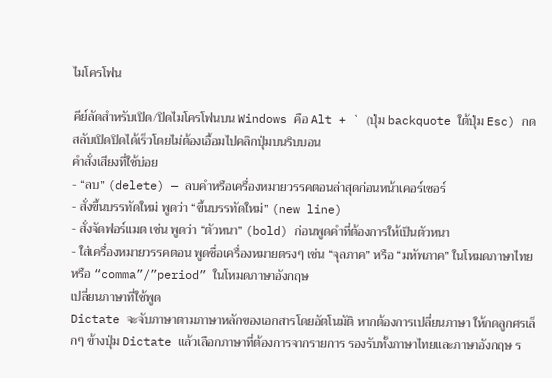ไมโครโฟน

คีย์ลัดสำหรับเปิด/ปิดไมโครโฟนบน Windows คือ Alt + ` (ปุ่ม backquote ใต้ปุ่ม Esc) กดสลับเปิดปิดได้เร็วโดยไม่ต้องเอื้อมไปคลิกปุ่มบนริบบอน
คำสั่งเสียงที่ใช้บ่อย
- “ลบ” (delete) — ลบคำหรือเครื่องหมายวรรคตอนล่าสุดก่อนหน้าเคอร์เซอร์
- สั่งขึ้นบรรทัดใหม่ พูดว่า “ขึ้นบรรทัดใหม่” (new line)
- สั่งจัดฟอร์แมต เช่น พูดว่า “ตัวหนา” (bold) ก่อนพูดคำที่ต้องการให้เป็นตัวหนา
- ใส่เครื่องหมายวรรคตอน พูดชื่อเครื่องหมายตรงๆ เช่น “จุลภาค” หรือ “มหัพภาค” ในโหมดภาษาไทย หรือ “comma”/”period” ในโหมดภาษาอังกฤษ
เปลี่ยนภาษาที่ใช้พูด
Dictate จะจับภาษาตามภาษาหลักของเอกสารโดยอัตโนมัติ หากต้องการเปลี่ยนภาษา ให้กดลูกศรเล็กๆ ข้างปุ่ม Dictate แล้วเลือกภาษาที่ต้องการจากรายการ รองรับทั้งภาษาไทยและภาษาอังกฤษ ร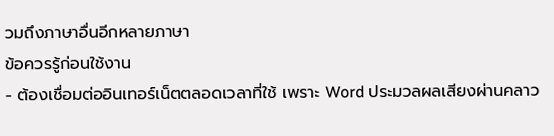วมถึงภาษาอื่นอีกหลายภาษา
ข้อควรรู้ก่อนใช้งาน
- ต้องเชื่อมต่ออินเทอร์เน็ตตลอดเวลาที่ใช้ เพราะ Word ประมวลผลเสียงผ่านคลาว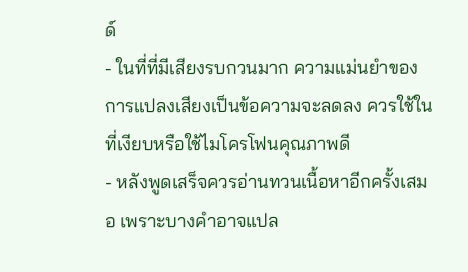ด์
- ในที่ที่มีเสียงรบกวนมาก ความแม่นยำของการแปลงเสียงเป็นข้อความจะลดลง ควรใช้ในที่เงียบหรือใช้ไมโครโฟนคุณภาพดี
- หลังพูดเสร็จควรอ่านทวนเนื้อหาอีกครั้งเสมอ เพราะบางคำอาจแปล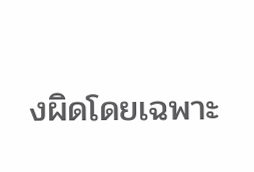งผิดโดยเฉพาะ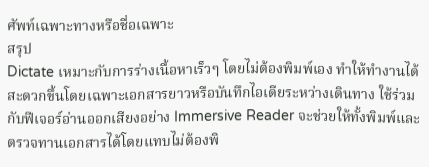ศัพท์เฉพาะทางหรือชื่อเฉพาะ
สรุป
Dictate เหมาะกับการร่างเนื้อหาเร็วๆ โดยไม่ต้องพิมพ์เอง ทำให้ทำงานได้สะดวกขึ้นโดยเฉพาะเอกสารยาวหรือบันทึกไอเดียระหว่างเดินทาง ใช้ร่วมกับฟีเจอร์อ่านออกเสียงอย่าง Immersive Reader จะช่วยให้ทั้งพิมพ์และตรวจทานเอกสารได้โดยแทบไม่ต้องพิ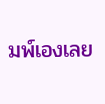มพ์เองเลย